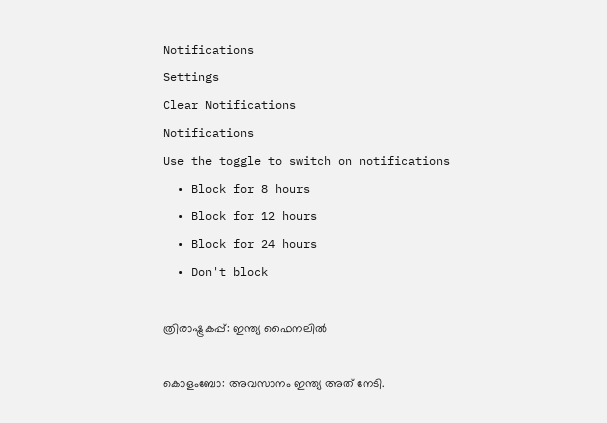Notifications
Settings
Clear Notifications
Notifications
Use the toggle to switch on notifications
  • Block for 8 hours
  • Block for 12 hours
  • Block for 24 hours
  • Don't block

ത്രിരാഷ്ട്രകപ്പ്: ഇന്ത്യ ഫൈനലില്‍

കൊളംബോ: അവസാനം ഇന്ത്യ അത് നേടി.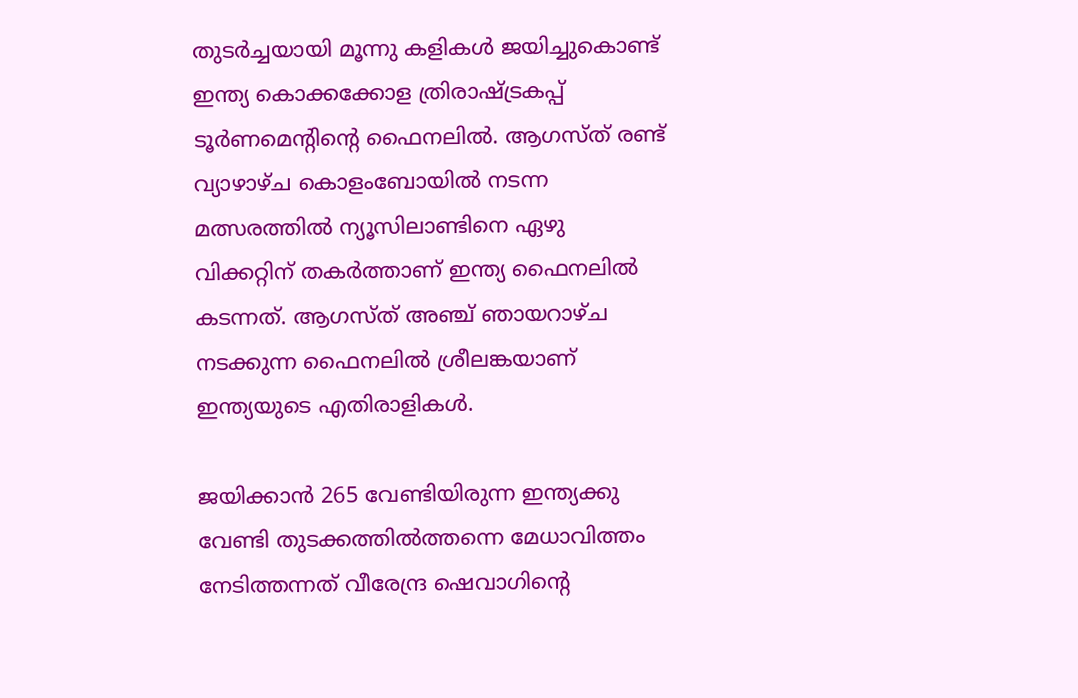തുടര്‍ച്ചയായി മൂന്നു കളികള്‍ ജയിച്ചുകൊണ്ട് ഇന്ത്യ കൊക്കക്കോള ത്രിരാഷ്ട്രകപ്പ് ടൂര്‍ണമെന്റിന്റെ ഫൈനലില്‍. ആഗസ്ത് രണ്ട് വ്യാഴാഴ്ച കൊളംബോയില്‍ നടന്ന മത്സരത്തില്‍ ന്യൂസിലാണ്ടിനെ ഏഴു വിക്കറ്റിന് തകര്‍ത്താണ് ഇന്ത്യ ഫൈനലില്‍ കടന്നത്. ആഗസ്ത് അഞ്ച് ഞായറാഴ്ച നടക്കുന്ന ഫൈനലില്‍ ശ്രീലങ്കയാണ് ഇന്ത്യയുടെ എതിരാളികള്‍.

ജയിക്കാന്‍ 265 വേണ്ടിയിരുന്ന ഇന്ത്യക്കു വേണ്ടി തുടക്കത്തില്‍ത്തന്നെ മേധാവിത്തം നേടിത്തന്നത് വീരേന്ദ്ര ഷെവാഗിന്റെ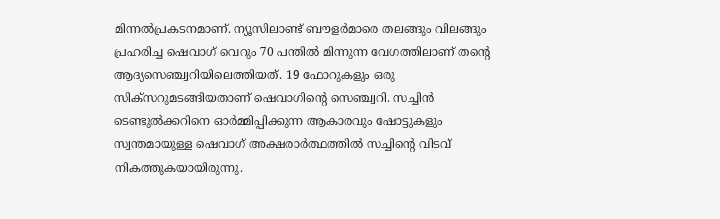മിന്നല്‍പ്രകടനമാണ്. ന്യൂസിലാണ്ട് ബൗളര്‍മാരെ തലങ്ങും വിലങ്ങും പ്രഹരിച്ച ഷെവാഗ് വെറും 70 പന്തില്‍ മിന്നുന്ന വേഗത്തിലാണ് തന്റെ ആദ്യസെഞ്ച്വറിയിലെത്തിയത്. 19 ഫോറുകളും ഒരു സിക്സറുമടങ്ങിയതാണ് ഷെവാഗിന്റെ സെഞ്ച്വറി. സച്ചിന്‍ ടെണ്ടുല്‍ക്കറിനെ ഓര്‍മ്മിപ്പിക്കുന്ന ആകാരവും ഷോട്ടുകളും സ്വന്തമായുള്ള ഷെവാഗ് അക്ഷരാര്‍ത്ഥത്തില്‍ സച്ചിന്റെ വിടവ് നികത്തുകയായിരുന്നു.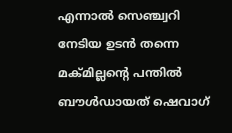എന്നാല്‍ സെഞ്ച്വറി നേടിയ ഉടന്‍ തന്നെ മക്മില്ലന്റെ പന്തില്‍ ബൗള്‍ഡായത് ഷെവാഗ്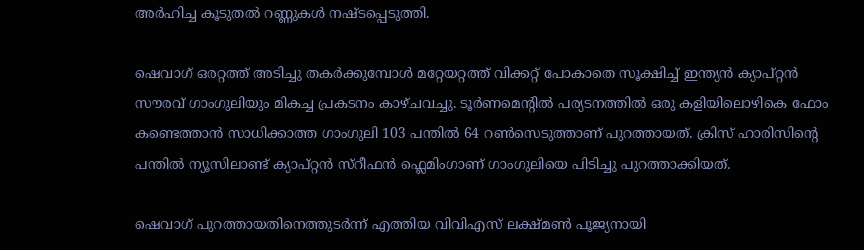അര്‍ഹിച്ച കൂടുതല്‍ റണ്ണുകള്‍ നഷ്ടപ്പെടുത്തി.

ഷെവാഗ് ഒരറ്റത്ത് അടിച്ചു തകര്‍ക്കുമ്പോള്‍ മറ്റേയറ്റത്ത് വിക്കറ്റ് പോകാതെ സൂക്ഷിച്ച് ഇന്ത്യന്‍ ക്യാപ്റ്റന്‍ സൗരവ് ഗാംഗുലിയും മികച്ച പ്രകടനം കാഴ്ചവച്ചു. ടൂര്‍ണമെന്റില്‍ പര്യടനത്തില്‍ ഒരു കളിയിലൊഴികെ ഫോം കണ്ടെത്താന്‍ സാധിക്കാത്ത ഗാംഗുലി 103 പന്തില്‍ 64 റണ്‍സെടുത്താണ് പുറത്തായത്. ക്രിസ് ഹാരിസിന്റെ പന്തില്‍ ന്യൂസിലാണ്ട് ക്യാപ്റ്റന്‍ സ്റീഫന്‍ ഫ്ലെമിംഗാണ് ഗാംഗുലിയെ പിടിച്ചു പുറത്താക്കിയത്.

ഷെവാഗ് പുറത്തായതിനെത്തുടര്‍ന്ന് എത്തിയ വിവിഎസ് ലക്ഷ്മണ്‍ പൂജ്യനായി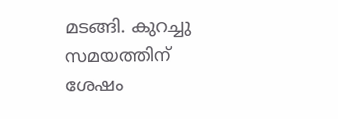മടങ്ങി. കുറച്ചു സമയത്തിന് ശേഷം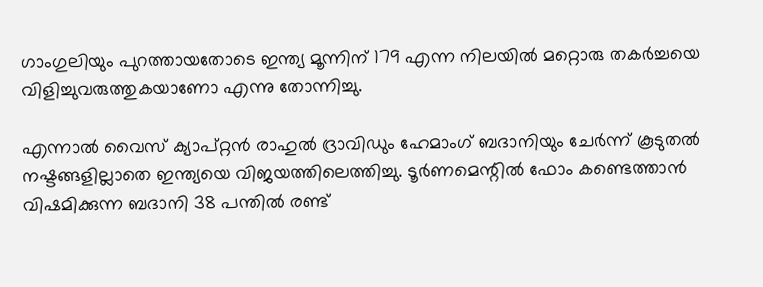ഗാംഗുലിയും പുറത്തായതോടെ ഇന്ത്യ മൂന്നിന് 179 എന്ന നിലയില്‍ മറ്റൊരു തകര്‍ച്ചയെ വിളിച്ചുവരുത്തുകയാണോ എന്നു തോന്നിച്ചു.

എന്നാല്‍ വൈസ് ക്യാപ്റ്റന്‍ രാഹുല്‍ ദ്രാവിഡും ഹേമാംഗ് ബദാനിയും ചേര്‍ന്ന് കൂടുതല്‍ നഷ്ടങ്ങളില്ലാതെ ഇന്ത്യയെ വിജയത്തിലെത്തിച്ചു. ടൂര്‍ണമെന്റില്‍ ഫോം കണ്ടെത്താന്‍ വിഷമിക്കുന്ന ബദാനി 38 പന്തില്‍ രണ്ട്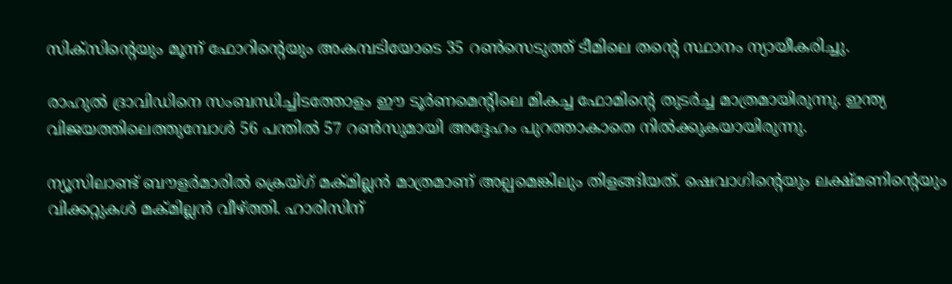സിക്സിന്റെയും മൂന്ന് ഫോറിന്റെയും അകമ്പടിയോടെ 35 റണ്‍സെടുത്ത് ടീമിലെ തന്റെ സ്ഥാനം ന്യായീകരിച്ചു.

രാഹുല്‍ ദ്രാവിഡിനെ സംബന്ധിച്ചിടത്തോളം ഈ ടൂര്‍ണമെന്റിലെ മികച്ച ഫോമിന്റെ തുടര്‍ച്ച മാത്രമായിരുന്നു. ഇന്ത്യ വിജയത്തിലെത്തുമ്പോള്‍ 56 പന്തില്‍ 57 റണ്‍സുമായി അദ്ദേഹം പുറത്താകാതെ നില്‍ക്കുകയായിരുന്നു.

ന്യൂസിലാണ്ട് ബൗളര്‍മാരില്‍ ക്രെയ്ഗ് മക്മില്ലന്‍ മാത്രമാണ് അല്പമെങ്കിലും തിളങ്ങിയത്. ഷെവാഗിന്റെയും ലക്ഷ്മണിന്റെയും വിക്കറ്റുകള്‍ മക്മില്ലന്‍ വീഴ്ത്തി. ഹാരിസിന്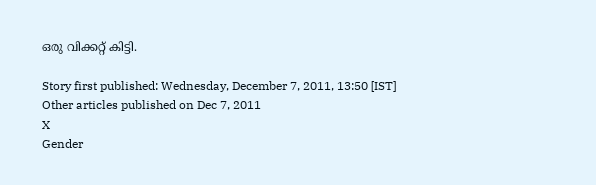ഒരു വിക്കറ്റ് കിട്ടി.

Story first published: Wednesday, December 7, 2011, 13:50 [IST]
Other articles published on Dec 7, 2011
X
Gender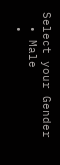Select your Gender
  • Male
  •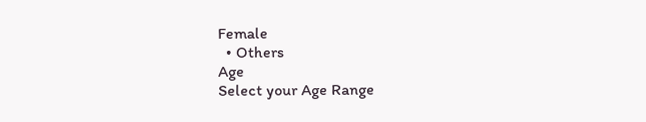Female
  • Others
Age
Select your Age Range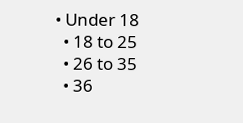• Under 18
  • 18 to 25
  • 26 to 35
  • 36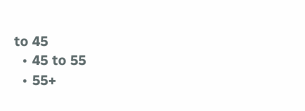to 45
  • 45 to 55
  • 55+